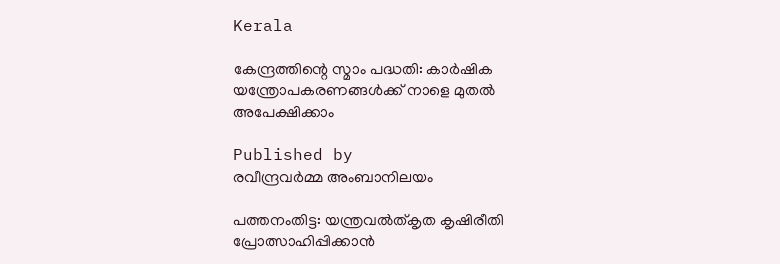Kerala

കേന്ദ്രത്തിന്റെ സ്മാം പദ്ധതി: കാര്‍ഷിക യന്ത്രോപകരണങ്ങള്‍ക്ക് നാളെ മുതല്‍ അപേക്ഷിക്കാം

Published by
രവീന്ദ്രവര്‍മ്മ അംബാനിലയം

പത്തനംതിട്ട: യന്ത്രവല്‍ത്കൃത കൃഷിരീതി പ്രോത്സാഹിപ്പിക്കാന്‍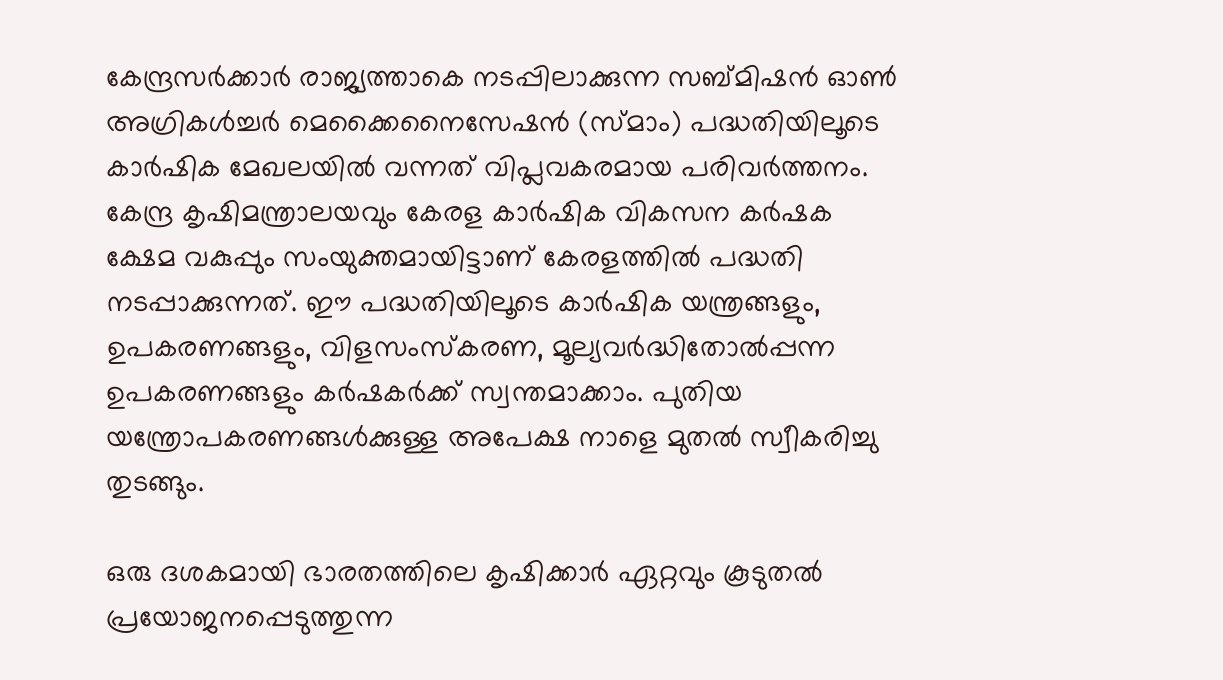കേന്ദ്രസര്‍ക്കാര്‍ രാജ്യത്താകെ നടപ്പിലാക്കുന്ന സബ്മിഷന്‍ ഓണ്‍ അഗ്രികള്‍ച്ചര്‍ മെക്കൈനൈസേഷന്‍ (സ്മാം) പദ്ധതിയിലൂടെ കാര്‍ഷിക മേഖലയില്‍ വന്നത് വിപ്ലവകരമായ പരിവര്‍ത്തനം. കേന്ദ്ര കൃഷിമന്ത്രാലയവും കേരള കാര്‍ഷിക വികസന കര്‍ഷക ക്ഷേമ വകുപ്പും സംയുക്തമായിട്ടാണ് കേരളത്തില്‍ പദ്ധതി നടപ്പാക്കുന്നത്. ഈ പദ്ധതിയിലൂടെ കാര്‍ഷിക യന്ത്രങ്ങളും, ഉപകരണങ്ങളും, വിളസംസ്‌കരണ, മൂല്യവര്‍ദ്ധിതോല്‍പ്പന്ന ഉപകരണങ്ങളും കര്‍ഷകര്‍ക്ക് സ്വന്തമാക്കാം. പുതിയ യന്ത്രോപകരണങ്ങള്‍ക്കുള്ള അപേക്ഷ നാളെ മുതല്‍ സ്വീകരിച്ചു തുടങ്ങും.

ഒരു ദശകമായി ഭാരതത്തിലെ കൃഷിക്കാര്‍ ഏറ്റവും കൂടുതല്‍ പ്രയോജനപ്പെടുത്തുന്ന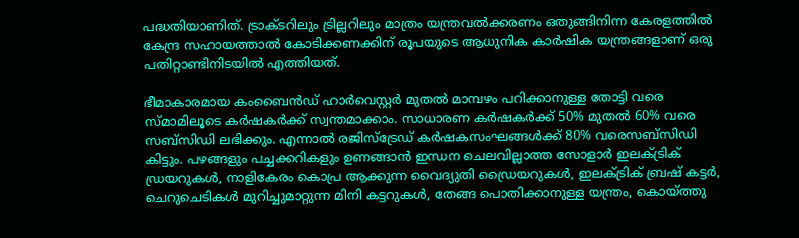പദ്ധതിയാണിത്. ട്രാക്ടറിലും ട്രില്ലറിലും മാത്രം യന്ത്രവല്‍ക്കരണം ഒതുങ്ങിനിന്ന കേരളത്തില്‍ കേന്ദ്ര സഹായത്താല്‍ കോടിക്കണക്കിന് രൂപയുടെ ആധുനിക കാര്‍ഷിക യന്ത്രങ്ങളാണ് ഒരു പതിറ്റാണ്ടിനിടയില്‍ എത്തിയത്.

ഭീമാകാരമായ കംബൈന്‍ഡ് ഹാര്‍വെസ്റ്റര്‍ മുതല്‍ മാമ്പഴം പറിക്കാനുള്ള തോട്ടി വരെ സ്മാമിലൂടെ കര്‍ഷകര്‍ക്ക് സ്വന്തമാക്കാം. സാധാരണ കര്‍ഷകര്‍ക്ക് 50% മുതല്‍ 60% വരെ സബ്‌സിഡി ലഭിക്കും. എന്നാല്‍ രജിസ്‌ട്രേഡ് കര്‍ഷകസംഘങ്ങള്‍ക്ക് 80% വരെസബ്‌സിഡി കിട്ടും. പഴങ്ങളും പച്ചക്കറികളും ഉണങ്ങാന്‍ ഇന്ധന ചെലവില്ലാത്ത സോളാര്‍ ഇലക്ട്രിക് ഡ്രയറുകള്‍, നാളികേരം കൊപ്ര ആക്കുന്ന വൈദ്യുതി ഡ്രൈയറുകള്‍, ഇലക്ട്രിക് ബ്രഷ് കട്ടര്‍, ചെറുചെടികള്‍ മുറിച്ചുമാറ്റുന്ന മിനി കട്ടറുകള്‍, തേങ്ങ പൊതിക്കാനുള്ള യന്ത്രം, കൊയ്‌ത്തു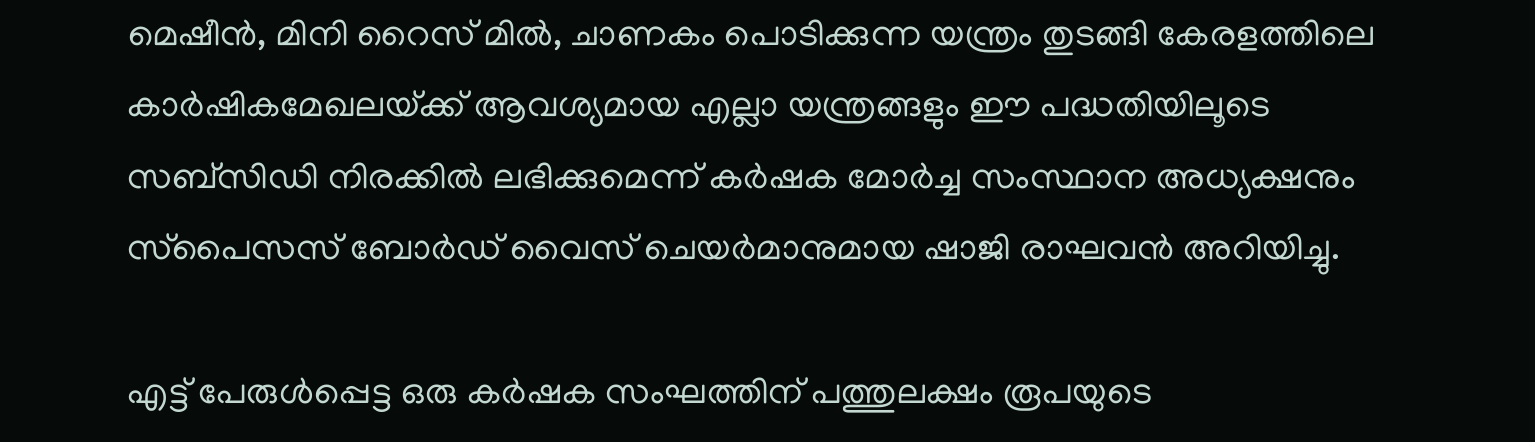മെഷീന്‍, മിനി റൈസ് മില്‍, ചാണകം പൊടിക്കുന്ന യന്ത്രം തുടങ്ങി കേരളത്തിലെ കാര്‍ഷികമേഖലയ്‌ക്ക് ആവശ്യമായ എല്ലാ യന്ത്രങ്ങളും ഈ പദ്ധതിയിലൂടെ സബ്‌സിഡി നിരക്കില്‍ ലഭിക്കുമെന്ന് കര്‍ഷക മോര്‍ച്ച സംസ്ഥാന അധ്യക്ഷനും സ്‌പൈസസ് ബോര്‍ഡ് വൈസ് ചെയര്‍മാനുമായ ഷാജി രാഘവന്‍ അറിയിച്ചു.

എട്ട് പേരുള്‍പ്പെട്ട ഒരു കര്‍ഷക സംഘത്തിന് പത്തുലക്ഷം രൂപയുടെ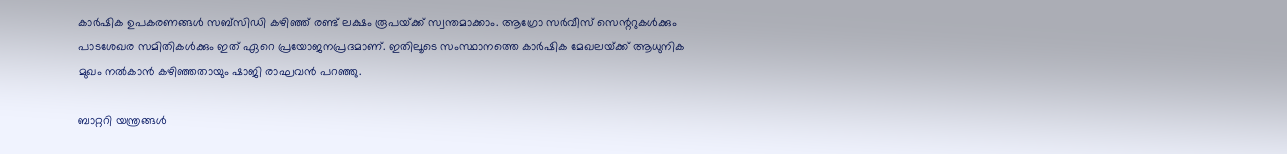കാര്‍ഷിക ഉപകരണങ്ങള്‍ സബ്‌സിഡി കഴിഞ്ഞ് രണ്ട് ലക്ഷം രൂപയ്‌ക്ക് സ്വന്തമാക്കാം. ആഗ്രോ സര്‍വീസ് സെന്ററുകള്‍ക്കും പാടശേഖര സമിതികള്‍ക്കും ഇത് ഏറെ പ്രയോജനപ്രദമാണ്. ഇതിലൂടെ സംസ്ഥാനത്തെ കാര്‍ഷിക മേഖലയ്‌ക്ക് ആധുനിക മുഖം നല്‍കാന്‍ കഴിഞ്ഞതായും ഷാജി രാഘവന്‍ പറഞ്ഞു.

ബാറ്ററി യന്ത്രങ്ങള്‍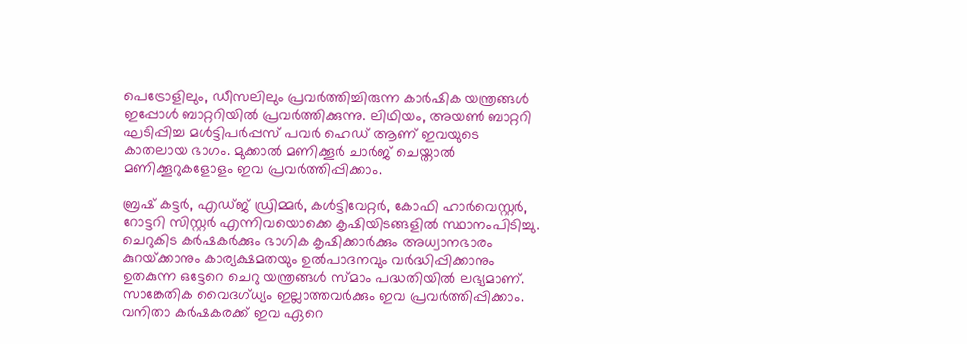പെട്രോളിലും, ഡീസലിലും പ്രവര്‍ത്തിച്ചിരുന്ന കാര്‍ഷിക യന്ത്രങ്ങള്‍ ഇപ്പോള്‍ ബാറ്ററിയില്‍ പ്രവര്‍ത്തിക്കുന്നു. ലിഥിയം, അയണ്‍ ബാറ്ററി ഘടിപ്പിച്ച മള്‍ട്ടിപര്‍പ്പസ് പവര്‍ ഹെഡ് ആണ് ഇവയുടെ കാതലായ ഭാഗം. മുക്കാല്‍ മണിക്കൂര്‍ ചാര്‍ജ് ചെയ്താല്‍ മണിക്കൂറുകളോളം ഇവ പ്രവര്‍ത്തിപ്പിക്കാം.

ബ്രഷ് കട്ടര്‍, എഡ്ജ് ഡ്രിമ്മര്‍, കള്‍ട്ടിവേറ്റര്‍, കോഫി ഹാര്‍വെസ്റ്റര്‍, റോട്ടറി സിസ്റ്റര്‍ എന്നിവയൊക്കെ കൃഷിയിടങ്ങളില്‍ സ്ഥാനംപിടിച്ചു. ചെറുകിട കര്‍ഷകര്‍ക്കും ഭാഗിക കൃഷിക്കാര്‍ക്കും അധ്വാനഭാരം കുറയ്‌ക്കാനും കാര്യക്ഷമതയും ഉല്‍പാദനവും വര്‍ദ്ധിപ്പിക്കാനും ഉതകുന്ന ഒട്ടേറെ ചെറു യന്ത്രങ്ങള്‍ സ്മാം പദ്ധതിയില്‍ ലഭ്യമാണ്. സാങ്കേതിക വൈദഗ്ധ്യം ഇല്ലാത്തവര്‍ക്കും ഇവ പ്രവര്‍ത്തിപ്പിക്കാം. വനിതാ കര്‍ഷകരക്ക് ഇവ ഏറെ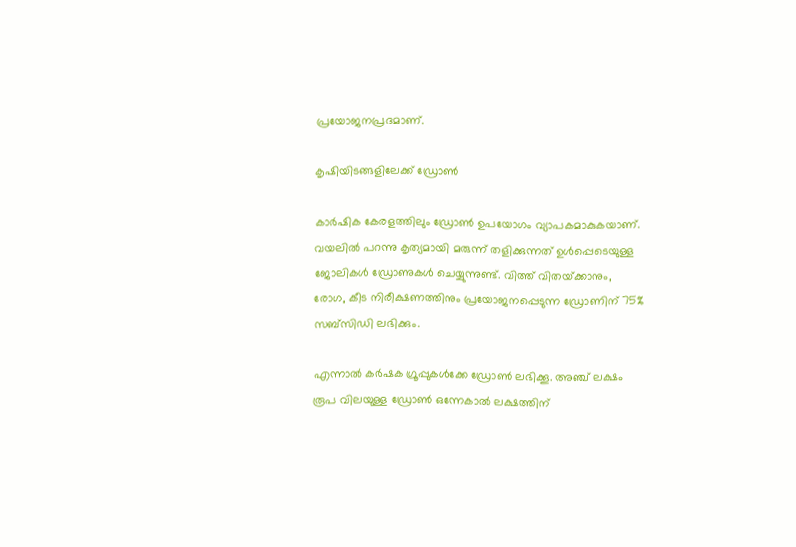പ്രയോജനപ്രദമാണ്.

കൃഷിയിടങ്ങളിലേക്ക് ഡ്രോണ്‍

കാര്‍ഷിക കേരളത്തിലും ഡ്രോണ്‍ ഉപയോഗം വ്യാപകമാകുകയാണ്. വയലില്‍ പറന്നു കൃത്യമായി മരുന്ന് തളിക്കുന്നത് ഉള്‍പ്പെടെയുള്ള ജോലികള്‍ ഡ്രോണുകള്‍ ചെയ്യുന്നുണ്ട്. വിത്ത് വിതയ്‌ക്കാനും, രോഗ, കീട നിരീക്ഷണത്തിനും പ്രയോജനപ്പെടുന്ന ഡ്രോണിന് 75% സബ്‌സിഡി ലഭിക്കും.

എന്നാല്‍ കര്‍ഷക ഗ്രൂപ്പുകള്‍ക്കേ ഡ്രോണ്‍ ലഭിക്കൂ. അഞ്ച് ലക്ഷം രൂപ വിലയുള്ള ഡ്രോണ്‍ ഒന്നേകാല്‍ ലക്ഷത്തിന്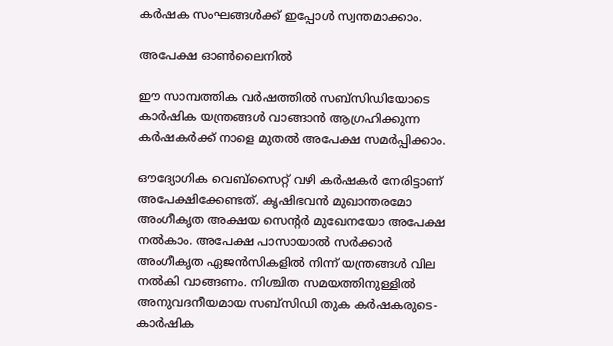കര്‍ഷക സംഘങ്ങള്‍ക്ക് ഇപ്പോള്‍ സ്വന്തമാക്കാം.

അപേക്ഷ ഓണ്‍ലൈനില്‍

ഈ സാമ്പത്തിക വര്‍ഷത്തില്‍ സബ്‌സിഡിയോടെ കാര്‍ഷിക യന്ത്രങ്ങള്‍ വാങ്ങാന്‍ ആഗ്രഹിക്കുന്ന കര്‍ഷകര്‍ക്ക് നാളെ മുതല്‍ അപേക്ഷ സമര്‍പ്പിക്കാം.

ഔദ്യോഗിക വെബ്‌സൈറ്റ് വഴി കര്‍ഷകര്‍ നേരിട്ടാണ് അപേക്ഷിക്കേണ്ടത്. കൃഷിഭവന്‍ മുഖാന്തരമോ അംഗീകൃത അക്ഷയ സെന്റര്‍ മുഖേനയോ അപേക്ഷ നല്‍കാം. അപേക്ഷ പാസായാല്‍ സര്‍ക്കാര്‍ അംഗീകൃത ഏജന്‍സികളില്‍ നിന്ന് യന്ത്രങ്ങള്‍ വില നല്‍കി വാങ്ങണം. നിശ്ചിത സമയത്തിനുള്ളില്‍ അനുവദനീയമായ സബ്‌സിഡി തുക കര്‍ഷകരുടെ- കാര്‍ഷിക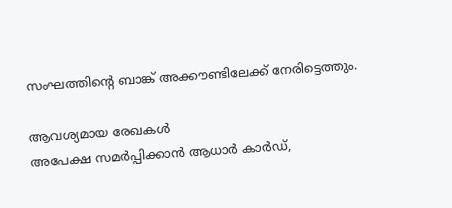സംഘത്തിന്റെ ബാങ്ക് അക്കൗണ്ടിലേക്ക് നേരിട്ടെത്തും.

ആവശ്യമായ രേഖകള്‍
അപേക്ഷ സമര്‍പ്പിക്കാന്‍ ആധാര്‍ കാര്‍ഡ്,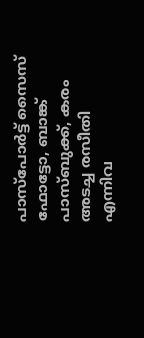പാസ്‌പോര്‍ട്ട് സൈസ് ഫോട്ടോ, ബാങ്ക് പാസ്ബുക്ക്, കരം അടച്ച രസീതി എന്നിവ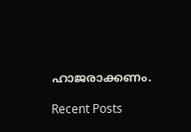ഹാജരാക്കണം.

Recent Posts